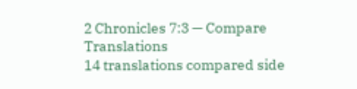2 Chronicles 7:3 — Compare Translations
14 translations compared side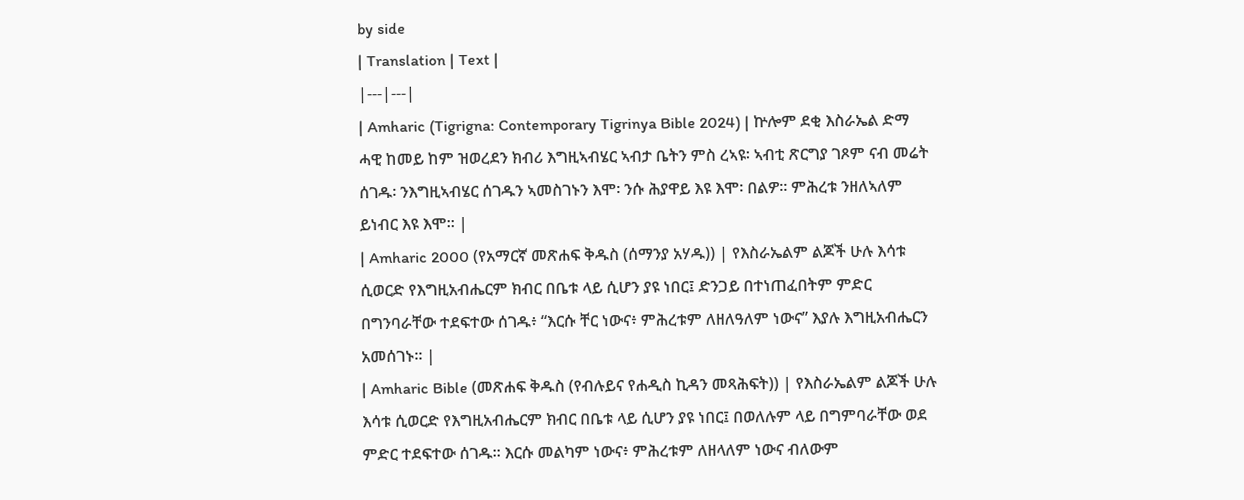by side
| Translation | Text |
|---|---|
| Amharic (Tigrigna: Contemporary Tigrinya Bible 2024) | ኵሎም ደቂ እስራኤል ድማ ሓዊ ከመይ ከም ዝወረደን ክብሪ እግዚኣብሄር ኣብታ ቤትን ምስ ረኣዩ፡ ኣብቲ ጽርግያ ገጾም ናብ መሬት ሰገዱ፡ ንእግዚኣብሄር ሰገዱን ኣመስገኑን እሞ፡ ንሱ ሕያዋይ እዩ እሞ፡ በልዎ። ምሕረቱ ንዘለኣለም ይነብር እዩ እሞ። |
| Amharic 2000 (የአማርኛ መጽሐፍ ቅዱስ (ሰማንያ አሃዱ)) | የእስራኤልም ልጆች ሁሉ እሳቱ ሲወርድ የእግዚአብሔርም ክብር በቤቱ ላይ ሲሆን ያዩ ነበር፤ ድንጋይ በተነጠፈበትም ምድር በግንባራቸው ተደፍተው ሰገዱ፥ “እርሱ ቸር ነውና፥ ምሕረቱም ለዘለዓለም ነውና” እያሉ እግዚአብሔርን አመሰገኑ። |
| Amharic Bible (መጽሐፍ ቅዱስ (የብሉይና የሐዲስ ኪዳን መጻሕፍት)) | የእስራኤልም ልጆች ሁሉ እሳቱ ሲወርድ የእግዚአብሔርም ክብር በቤቱ ላይ ሲሆን ያዩ ነበር፤ በወለሉም ላይ በግምባራቸው ወደ ምድር ተደፍተው ሰገዱ። እርሱ መልካም ነውና፥ ምሕረቱም ለዘላለም ነውና ብለውም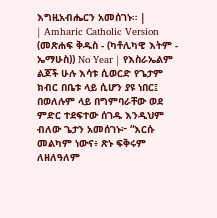እግዚአብሔርን አመሰገኑ። |
| Amharic Catholic Version (መጽሐፍ ቅዱስ - (ካቶሊካዊ እትም - ኤማሁስ)) No Year | የእስራኤልም ልጆች ሁሉ እሳቱ ሲወርድ የጌታም ክብር በቤቱ ላይ ሲሆን ያዩ ነበር፤ በወለሉም ላይ በግምባራቸው ወደ ምድር ተደፍተው ሰገዱ እንዲህም ብለው ጌታን አመሰገኑ፦ “እርሱ መልካም ነውና፥ ጽኑ ፍቅሩም ለዘለዓለም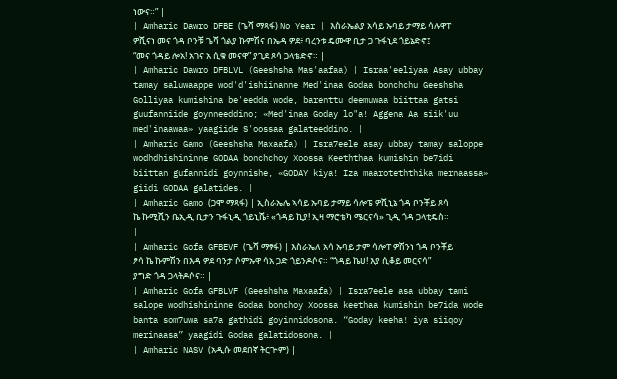ነውና።” |
| Amharic Dawro DFBE (ጌሻ ማጻፋ) No Year | እስራኤልያ አሳይ ኡባይ ታማይ ሳሉዋፐ ዎሺናነ መና ጎዳ ቦንቹ ጌሻ ጎልያ ኩምሽና በኤዳ ዎደ፥ ባረንቱ ዴሙዋ ቢታ ጋ ጉፋኒደ ጎይኔድኖ፤ “መና ጎዳይ ሎአ! አገና አ ሲቁ መናዋ” ያጊደ ጾሳ ጋላቴድኖ። |
| Amharic Dawro DFBLVL (Geeshsha Mas'aafaa) | Israa'eeliyaa Asay ubbay tamay saluwaappe wod'd'ishiinanne Med'inaa Godaa bonchchu Geeshsha Golliyaa kumishina be'eedda wode, barenttu deemuwaa biittaa gatsi guufanniide goynneeddino; «Med'inaa Goday lo"a! Aggena Aa siik'uu med'inaawaa» yaagiide S'oossaa galateeddino. |
| Amharic Gamo (Geeshsha Maxaafa) | Isra7eele asay ubbay tamay saloppe wodhdhishininne GODAA bonchchoy Xoossa Keeththaa kumishin be7idi biittan gufannidi goynnishe, «GODAY kiya! Iza maaroteththika mernaassa» giidi GODAA galatides. |
| Amharic Gamo (ጋሞ ማጻፋ) | ኢስራኤሌ ኣሳይ ኡባይ ታማይ ሳሎፔ ዎሺኒኔ ጎዳ ቦንቾይ ጾሳ ኬ ኩሚሺን ቤኢዲ ቢታን ጉፋኒዲ ጎይኒሼ፥ «ጎዳይ ኪያ! ኢዛ ማሮቴካ ሜርናሳ» ጊዲ ጎዳ ጋላቲዴስ። |
| Amharic Gofa GFBEVF (ጌሻ ማፃፋ) | እስራኤለ አሳ ኡባይ ታም ሳሎፐ ዎሽንነ ጎዳ ቦንቾይ ፆሳ ኬ ኩምሽን በእዳ ዎደ ባንታ ሶምኡዋ ሳአ ጋድ ጎይንዶሶና። “ጎዳይ ኬሀ! እያ ሲቆይ መርናሳ” ያግድ ጎዳ ጋላትዶሶና። |
| Amharic Gofa GFBLVF (Geeshsha Maxaafa) | Isra7eele asa ubbay tami salope wodhishininne Godaa bonchoy Xoossa keethaa kumishin be7ida wode banta som7uwa sa7a gathidi goyinnidosona. “Goday keeha! iya siiqoy merinaasa” yaagidi Godaa galatidosona. |
| Amharic NASV (አዲሱ መደበኛ ትርጒም) |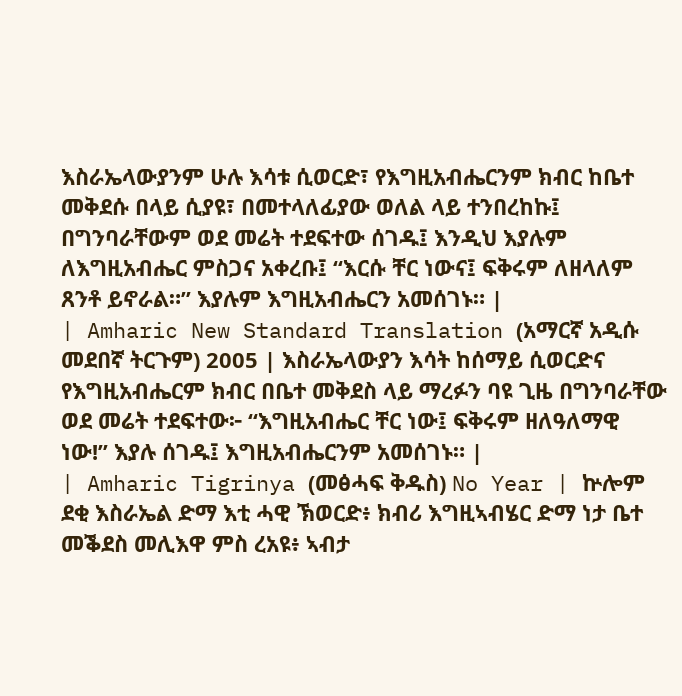እስራኤላውያንም ሁሉ እሳቱ ሲወርድ፣ የእግዚአብሔርንም ክብር ከቤተ መቅደሱ በላይ ሲያዩ፣ በመተላለፊያው ወለል ላይ ተንበረከኩ፤ በግንባራቸውም ወደ መሬት ተደፍተው ሰገዱ፤ እንዲህ እያሉም ለእግዚአብሔር ምስጋና አቀረቡ፤ “እርሱ ቸር ነውና፤ ፍቅሩም ለዘላለም ጸንቶ ይኖራል።” እያሉም እግዚአብሔርን አመሰገኑ። |
| Amharic New Standard Translation (አማርኛ አዲሱ መደበኛ ትርጉም) 2005 | እስራኤላውያን እሳት ከሰማይ ሲወርድና የእግዚአብሔርም ክብር በቤተ መቅደስ ላይ ማረፉን ባዩ ጊዜ በግንባራቸው ወደ መሬት ተደፍተው፦ “እግዚአብሔር ቸር ነው፤ ፍቅሩም ዘለዓለማዊ ነው!” እያሉ ሰገዱ፤ እግዚአብሔርንም አመሰገኑ። |
| Amharic Tigrinya (መፅሓፍ ቅዱስ) No Year | ኵሎም ደቂ እስራኤል ድማ እቲ ሓዊ ኽወርድ፥ ክብሪ እግዚኣብሄር ድማ ነታ ቤተ መቕደስ መሊእዋ ምስ ረአዩ፥ ኣብታ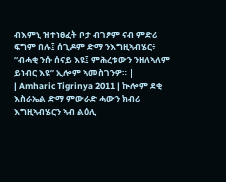ብእምኒ ዝተነፀፈት ቦታ ብገፆም ናብ ምድሪ ፍግም በሉ፤ ሰጊዶም ድማ ንእግዚኣብሄር፥ “ብሓቂ ንሱ ሰናይ እዩ፤ ምሕረቱውን ንዘለኣለም ይነብር እዩ” ኢሎም ኣመስገንዎ። |
| Amharic Tigrinya 2011 | ኲሎም ደቂ እስራኤል ድማ ምውራድ ሓውን ክብሪ እግዚኣብሄርን ኣብ ልዕሊ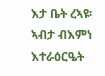እታ ቤት ረኣዩ፡ ኣብታ ብእምነ እተራዕርዔት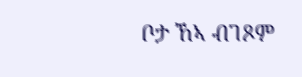ቦታ ኸኣ ብገጾም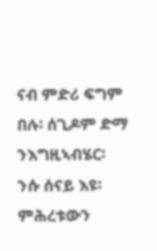ናብ ምድሪ ፍግም በሉ፡ ሰጊዶም ድማ ንእግዚኣብሄር፡ ንሱ ሰናይ እዩ፡ ምሕረቱውን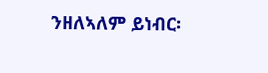ንዘለኣለም ይነብር፡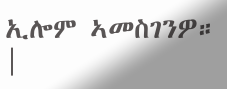ኢሎም ኣመስገንዎ። |